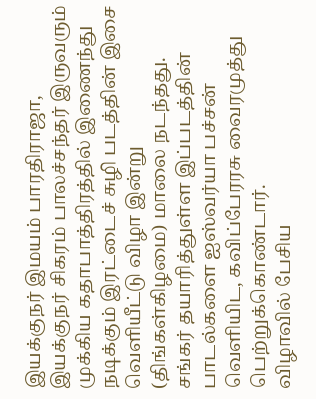இயக்குநர் இமயம் பாரதிராஜா, இயக்குநர் சிகரம் பாலச்சந்தர் இருவரும் முக்கிய கதாபாத்திரத்தில் இணைந்து நடிக்கும் இரட்டைச் சுழி படத்தின் இசை வெளியீட்டு விழா இன்று (திங்கள்கிழமை) மாலை நடந்தது. சங்கர் தயாரித்துள்ள இப்படத்தின் பாடல்களை ஐஸ்வர்யா பச்சன் வெளியிட, கவிப்பேரரசு வைரமுத்து பெற்றுக்கொண்டார்.
விழாவில் பேசிய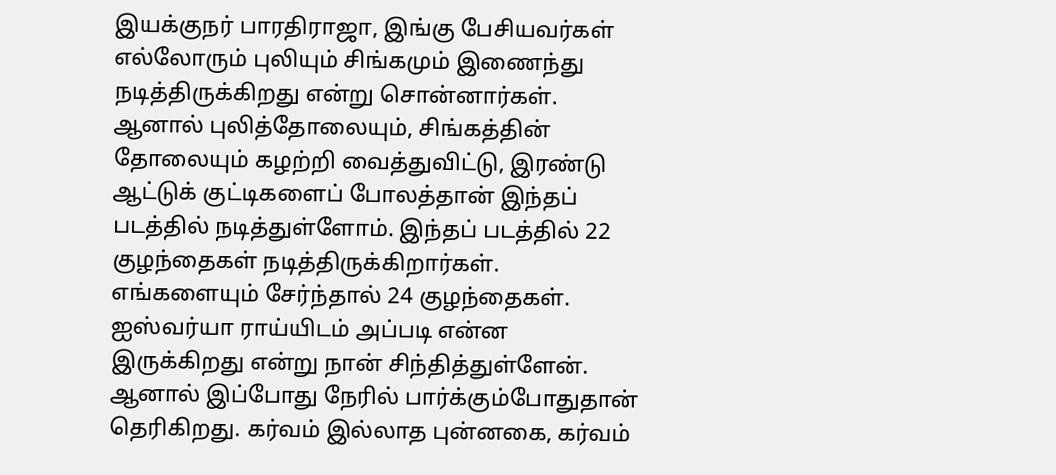இயக்குநர் பாரதிராஜா, இங்கு பேசியவர்கள் எல்லோரும் புலியும் சிங்கமும் இணைந்து நடித்திருக்கிறது என்று சொன்னார்கள். ஆனால் புலித்தோலையும், சிங்கத்தின் தோலையும் கழற்றி வைத்துவிட்டு, இரண்டு ஆட்டுக் குட்டிகளைப் போலத்தான் இந்தப் படத்தில் நடித்துள்ளோம். இந்தப் படத்தில் 22 குழந்தைகள் நடித்திருக்கிறார்கள். எங்களையும் சேர்ந்தால் 24 குழந்தைகள்.
ஐஸ்வர்யா ராய்யிடம் அப்படி என்ன இருக்கிறது என்று நான் சிந்தித்துள்ளேன். ஆனால் இப்போது நேரில் பார்க்கும்போதுதான் தெரிகிறது. கர்வம் இல்லாத புன்னகை, கர்வம்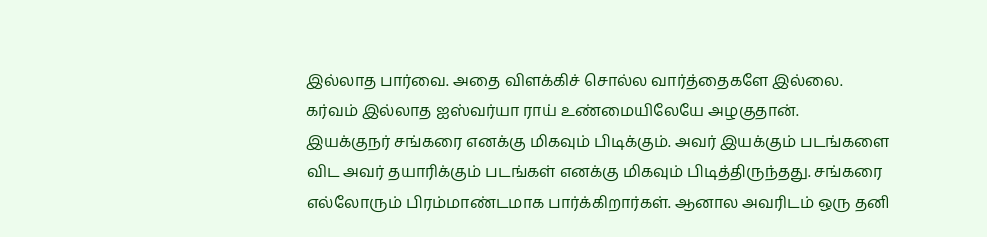இல்லாத பார்வை. அதை விளக்கிச் சொல்ல வார்த்தைகளே இல்லை. கர்வம் இல்லாத ஐஸ்வர்யா ராய் உண்மையிலேயே அழகுதான்.
இயக்குநர் சங்கரை எனக்கு மிகவும் பிடிக்கும். அவர் இயக்கும் படங்களை விட அவர் தயாரிக்கும் படங்கள் எனக்கு மிகவும் பிடித்திருந்தது. சங்கரை எல்லோரும் பிரம்மாண்டமாக பார்க்கிறார்கள். ஆனால அவரிடம் ஒரு தனி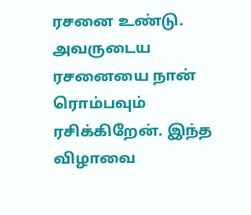ரசனை உண்டு. அவருடைய ரசனையை நான் ரொம்பவும் ரசிக்கிறேன். இந்த விழாவை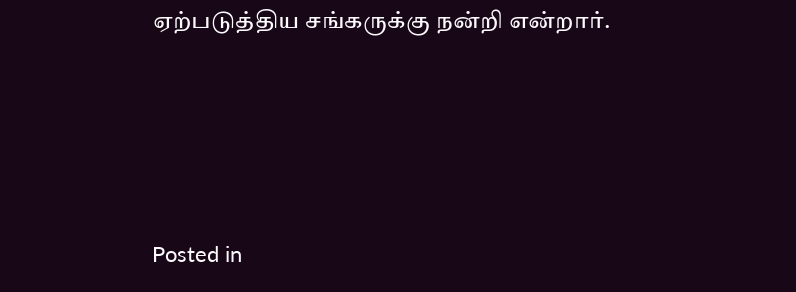ஏற்படுத்திய சங்கருக்கு நன்றி என்றார்.




Posted in